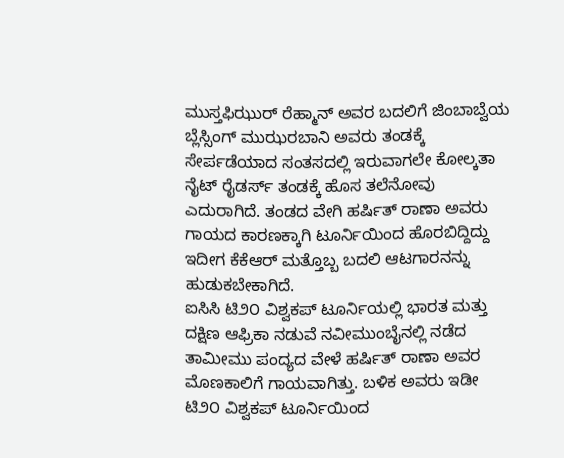ಮುಸ್ತಫಿಝುರ್ ರೆಹ್ಮಾನ್ ಅವರ ಬದಲಿಗೆ ಜಿಂಬಾಬ್ವೆಯ ಬ್ಲೆಸ್ಸಿಂಗ್ ಮುಝರಬಾನಿ ಅವರು ತಂಡಕ್ಕೆ ಸೇರ್ಪಡೆಯಾದ ಸಂತಸದಲ್ಲಿ ಇರುವಾಗಲೇ ಕೋಲ್ಕತಾ ನೈಟ್ ರೈಡರ್ಸ್ ತಂಡಕ್ಕೆ ಹೊಸ ತಲೆನೋವು ಎದುರಾಗಿದೆ. ತಂಡದ ವೇಗಿ ಹರ್ಷಿತ್ ರಾಣಾ ಅವರು ಗಾಯದ ಕಾರಣಕ್ಕಾಗಿ ಟೂರ್ನಿಯಿಂದ ಹೊರಬಿದ್ದಿದ್ದು ಇದೀಗ ಕೆಕೆಆರ್ ಮತ್ತೊಬ್ಬ ಬದಲಿ ಆಟಗಾರನನ್ನು ಹುಡುಕಬೇಕಾಗಿದೆ.
ಐಸಿಸಿ ಟಿ೨೦ ವಿಶ್ವಕಪ್ ಟೂರ್ನಿಯಲ್ಲಿ ಭಾರತ ಮತ್ತು ದಕ್ಷಿಣ ಆಫ್ರಿಕಾ ನಡುವೆ ನವೀಮುಂಬೈನಲ್ಲಿ ನಡೆದ ತಾಮೀಮು ಪಂದ್ಯದ ವೇಳೆ ಹರ್ಷಿತ್ ರಾಣಾ ಅವರ ಮೊಣಕಾಲಿಗೆ ಗಾಯವಾಗಿತ್ತು. ಬಳಿಕ ಅವರು ಇಡೀ ಟಿ೨೦ ವಿಶ್ವಕಪ್ ಟೂರ್ನಿಯಿಂದ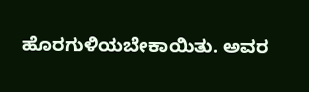ಹೊರಗುಳಿಯಬೇಕಾಯಿತು. ಅವರ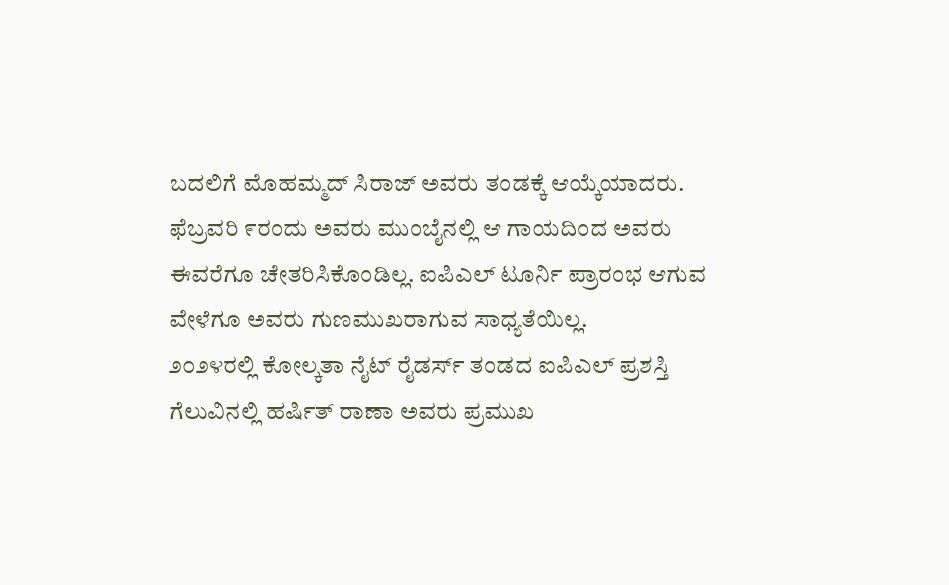ಬದಲಿಗೆ ಮೊಹಮ್ಮದ್ ಸಿರಾಜ್ ಅವರು ತಂಡಕ್ಕೆ ಆಯ್ಕೆಯಾದರು. ಫೆಬ್ರವರಿ ೯ರಂದು ಅವರು ಮುಂಬೈನಲ್ಲಿ ಆ ಗಾಯದಿಂದ ಅವರು ಈವರೆಗೂ ಚೇತರಿಸಿಕೊಂಡಿಲ್ಲ. ಐಪಿಎಲ್ ಟೂರ್ನಿ ಪ್ರಾರಂಭ ಆಗುವ ವೇಳೆಗೂ ಅವರು ಗುಣಮುಖರಾಗುವ ಸಾಧ್ಯತೆಯಿಲ್ಲ.
೨೦೨೪ರಲ್ಲಿ ಕೋಲ್ಕತಾ ನೈಟ್ ರೈಡರ್ಸ್ ತಂಡದ ಐಪಿಎಲ್ ಪ್ರಶಸ್ತಿ ಗೆಲುವಿನಲ್ಲಿ ಹರ್ಷಿತ್ ರಾಣಾ ಅವರು ಪ್ರಮುಖ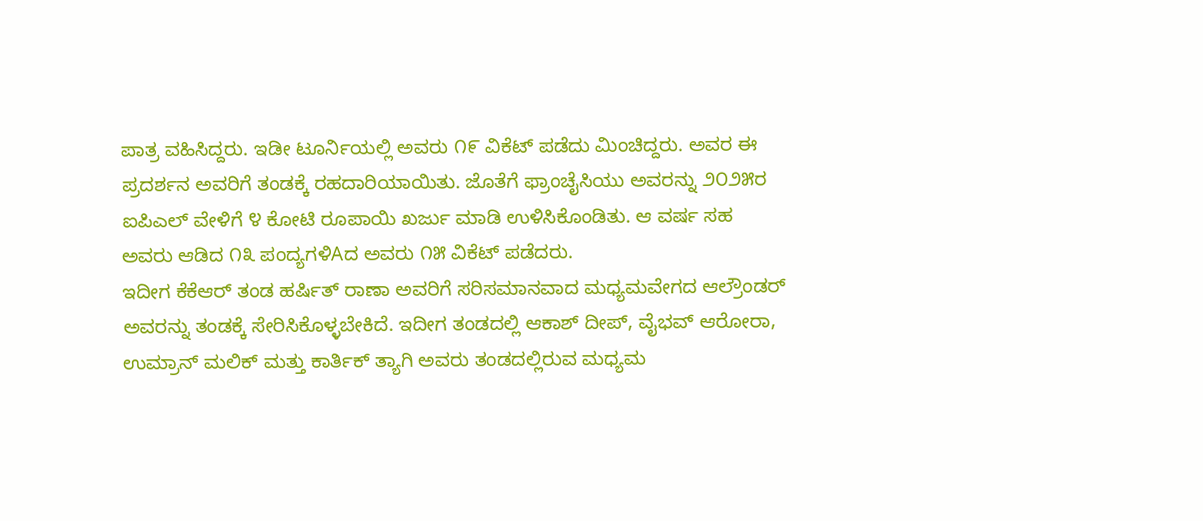ಪಾತ್ರ ವಹಿಸಿದ್ದರು. ಇಡೀ ಟೂರ್ನಿಯಲ್ಲಿ ಅವರು ೧೯ ವಿಕೆಟ್ ಪಡೆದು ಮಿಂಚಿದ್ದರು. ಅವರ ಈ ಪ್ರದರ್ಶನ ಅವರಿಗೆ ತಂಡಕ್ಕೆ ರಹದಾರಿಯಾಯಿತು. ಜೊತೆಗೆ ಫ್ರಾಂಚೈಸಿಯು ಅವರನ್ನು ೨೦೨೫ರ ಐಪಿಎಲ್ ವೇಳಿಗೆ ೪ ಕೋಟಿ ರೂಪಾಯಿ ಖರ್ಜು ಮಾಡಿ ಉಳಿಸಿಕೊಂಡಿತು. ಆ ವರ್ಷ ಸಹ ಅವರು ಆಡಿದ ೧೩ ಪಂದ್ಯಗಳಿAದ ಅವರು ೧೫ ವಿಕೆಟ್ ಪಡೆದರು.
ಇದೀಗ ಕೆಕೆಆರ್ ತಂಡ ಹರ್ಷಿತ್ ರಾಣಾ ಅವರಿಗೆ ಸರಿಸಮಾನವಾದ ಮಧ್ಯಮವೇಗದ ಆಲ್ರೌಂಡರ್ ಅವರನ್ನು ತಂಡಕ್ಕೆ ಸೇರಿಸಿಕೊಳ್ಳಬೇಕಿದೆ. ಇದೀಗ ತಂಡದಲ್ಲಿ ಆಕಾಶ್ ದೀಪ್, ವೈಭವ್ ಆರೋರಾ, ಉಮ್ರಾನ್ ಮಲಿಕ್ ಮತ್ತು ಕಾರ್ತಿಕ್ ತ್ಯಾಗಿ ಅವರು ತಂಡದಲ್ಲಿರುವ ಮಧ್ಯಮ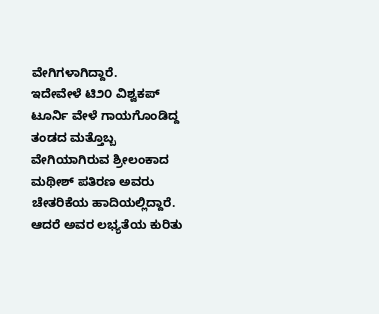ವೇಗಿಗಳಾಗಿದ್ದಾರೆ.
ಇದೇವೇಳೆ ಟಿ೨೦ ವಿಶ್ವಕಪ್ ಟೂರ್ನಿ ವೇಳೆ ಗಾಯಗೊಂಡಿದ್ದ ತಂಡದ ಮತ್ತೊಬ್ಬ ವೇಗಿಯಾಗಿರುವ ಶ್ರೀಲಂಕಾದ ಮಥೀಶ್ ಪತಿರಣ ಅವರು ಚೇತರಿಕೆಯ ಹಾದಿಯಲ್ಲಿದ್ದಾರೆ. ಆದರೆ ಅವರ ಲಭ್ಯತೆಯ ಕುರಿತು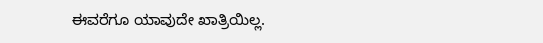ಈವರೆಗೂ ಯಾವುದೇ ಖಾತ್ರಿಯಿಲ್ಲ.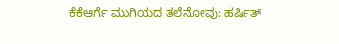ಕೆಕೆಆರ್ಗೆ ಮುಗಿಯದ ತಲೆನೋವು: ಹರ್ಷಿತ್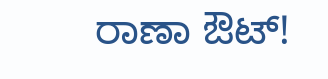ರಾಣಾ ಔಟ್!